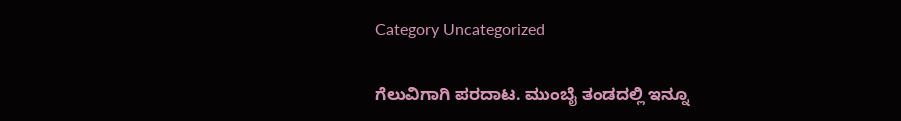Category Uncategorized

ಗೆಲುವಿಗಾಗಿ ಪರದಾಟ. ಮುಂಬೈ ತಂಡದಲ್ಲಿ ಇನ್ನೂ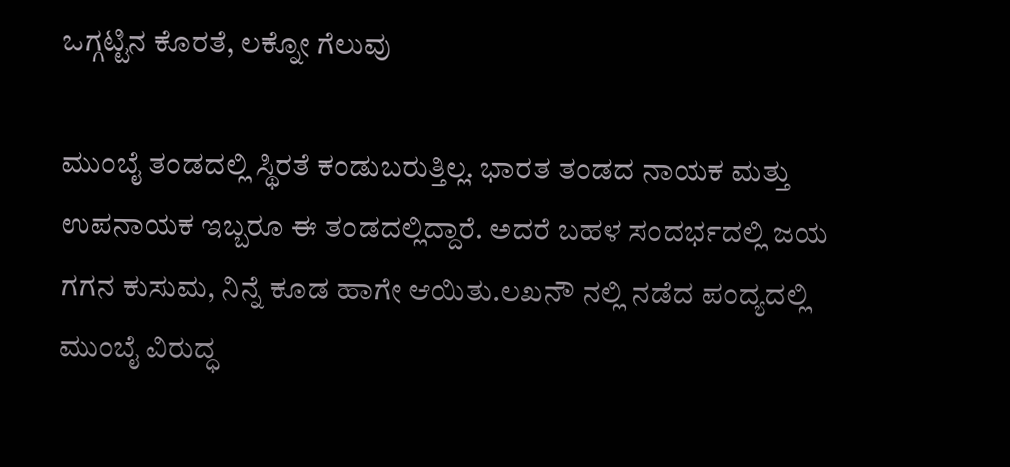ಒಗ್ಗಟ್ಟಿನ ಕೊರತೆ, ಲಕ್ನೋ ಗೆಲುವು

ಮುಂಬೈ ತಂಡದಲ್ಲಿ ಸ್ಥಿರತೆ ಕಂಡುಬರುತ್ತಿಲ್ಲ. ಭಾರತ ತಂಡದ ನಾಯಕ ಮತ್ತು ಉಪನಾಯಕ ಇಬ್ಬರೂ ಈ ತಂಡದಲ್ಲಿದ್ದಾರೆ. ಅದರೆ ಬಹಳ ಸಂದರ್ಭದಲ್ಲಿ ಜಯ ಗಗನ ಕುಸುಮ, ನಿನ್ನೆ ಕೂಡ ಹಾಗೇ ಆಯಿತು.ಲಖನೌ ನಲ್ಲಿ ನಡೆದ ಪಂದ್ಯದಲ್ಲಿ ಮುಂಬೈ ವಿರುದ್ಧ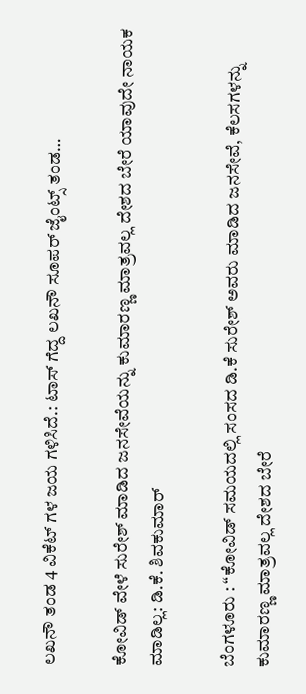ಲಖನೌ ತಂಡ 4 ವಿಕೆಟ್ ಗಳ ಜಯ ಗಳಿಸಿದೆ.: ಟಾಸ್ ಗೆದ್ದ ಲಖನೌ ಸೂಪರ್ ಜೈಂಟ್ಸ್ ತಂಡ…

ಕೋವಿಡ್ ವೇಳೆ ಸುರೇಶ್ ಮಾಡಿದ ಜನಸೇವೆಯನ್ನು ಕುಮಾರಣ್ಣ ಮಾತ್ರವಲ್ಲ ದೇಶದ ಬೇರೆ ಯಾವುದೇ ನಾಯಕ ಮಾಡಿಲ್ಲ: ಡಿ.ಕೆ. ಶಿವಕುಮಾರ್

ಬೆಂಗಳೂರು : “ಕೋವಿಡ್ ಸಮಯದಲ್ಲಿ ಸಂಸದ ಡಿ.ಕೆ ಸುರೇಶ್ ಅವರು ಮಾಡಿದ ಜನಸೇವೆ, ಕೆಲಸಗಳನ್ನು ಕುಮಾರಣ್ಣ ಮಾತ್ರವಲ್ಲ ದೇಶದ ಬೇರೆ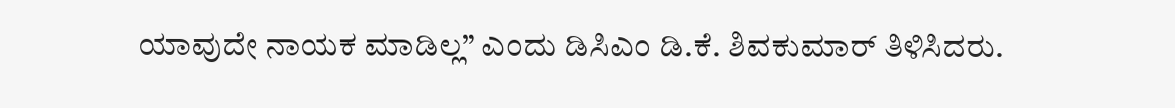ಯಾವುದೇ ನಾಯಕ ಮಾಡಿಲ್ಲ” ಎಂದು ಡಿಸಿಎಂ ಡಿ.ಕೆ. ಶಿವಕುಮಾರ್ ತಿಳಿಸಿದರು.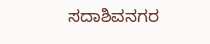ಸದಾಶಿವನಗರ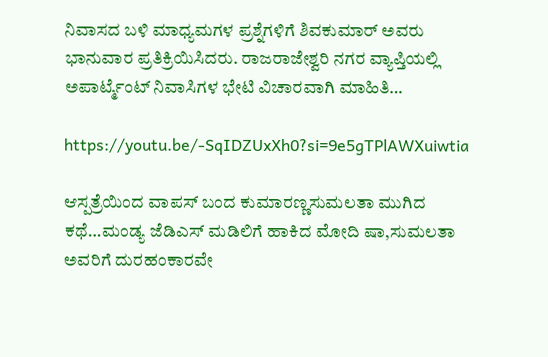ನಿವಾಸದ ಬಳಿ ಮಾಧ್ಯಮಗಳ ಪ್ರಶ್ನೆಗಳಿಗೆ ಶಿವಕುಮಾರ್ ಅವರು ಭಾನುವಾರ ಪ್ರತಿಕ್ರಿಯಿಸಿದರು. ರಾಜರಾಜೇಶ್ವರಿ ನಗರ ವ್ಯಾಪ್ತಿಯಲ್ಲಿ ಅಪಾರ್ಟ್ಮೆಂಟ್ ನಿವಾಸಿಗಳ ಭೇಟಿ ವಿಚಾರವಾಗಿ ಮಾಹಿತಿ…

https://youtu.be/-SqIDZUxXh0?si=9e5gTPlAWXuiwtia

ಆಸ್ಪತ್ರೆಯಿಂದ ವಾಪಸ್ ಬಂದ ಕುಮಾರಣ್ಣಸುಮಲತಾ ಮುಗಿದ ಕಥೆ…ಮಂಡ್ಯ ಜೆಡಿಎಸ್ ಮಡಿಲಿಗೆ ಹಾಕಿದ ಮೋದಿ ಷಾ,ಸುಮಲತಾ ಅವರಿಗೆ ದುರಹಂಕಾರವೇ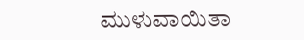ಮುಳುವಾಯಿತಾ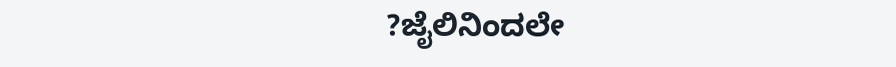?ಜೈಲಿನಿಂದಲೇ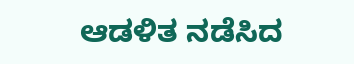ಆಡಳಿತ ನಡೆಸಿದ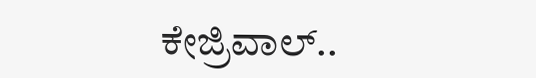ಕೇಜ್ರಿವಾಲ್..